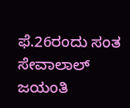ಫೆ.26ರಂದು ಸಂತ ಸೇವಾಲಾಲ್ ಜಯಂತಿ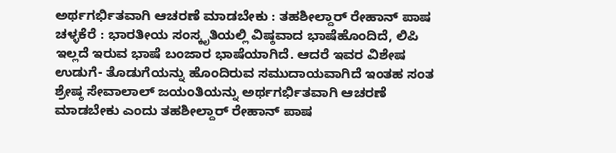ಅರ್ಥಗರ್ಭಿತವಾಗಿ ಆಚರಣೆ ಮಾಡಬೇಕು : ತಹಶೀಲ್ದಾರ್ ರೇಹಾನ್ ಪಾಷ
ಚಳ್ಳಕೆರೆ : ಭಾರತೀಯ ಸಂಸ್ಕೃತಿಯಲ್ಲಿ ವಿಷ್ಠವಾದ ಭಾಷೆಹೊಂದಿದೆ, ಲಿಪಿ ಇಲ್ಲದೆ ಇರುವ ಭಾಷೆ ಬಂಜಾರ ಭಾಷೆಯಾಗಿದೆ. ಆದರೆ ಇವರ ವಿಶೇಷ ಉಡುಗೆ- ತೊಡುಗೆಯನ್ನು ಹೊಂದಿರುವ ಸಮುದಾಯವಾಗಿದೆ ಇಂತಹ ಸಂತ ಶ್ರೇಷ್ಠ ಸೇವಾಲಾಲ್ ಜಯಂತಿಯನ್ನು ಅರ್ಥಗರ್ಭಿತವಾಗಿ ಆಚರಣೆ ಮಾಡಬೇಕು ಎಂದು ತಹಶೀಲ್ದಾರ್ ರೇಹಾನ್ ಪಾಷ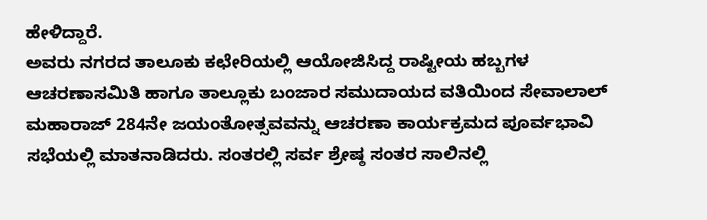ಹೇಳಿದ್ದಾರೆ.
ಅವರು ನಗರದ ತಾಲೂಕು ಕಛೇರಿಯಲ್ಲಿ ಆಯೋಜಿಸಿದ್ದ ರಾಷ್ಟೀಯ ಹಬ್ಬಗಳ ಆಚರಣಾಸಮಿತಿ ಹಾಗೂ ತಾಲ್ಲೂಕು ಬಂಜಾರ ಸಮುದಾಯದ ವತಿಯಿಂದ ಸೇವಾಲಾಲ್ ಮಹಾರಾಜ್ 284ನೇ ಜಯಂತೋತ್ಸವವನ್ನು ಆಚರಣಾ ಕಾರ್ಯಕ್ರಮದ ಪೂರ್ವಭಾವಿ ಸಭೆಯಲ್ಲಿ ಮಾತನಾಡಿದರು. ಸಂತರಲ್ಲಿ ಸರ್ವ ಶ್ರೇಷ್ಠ ಸಂತರ ಸಾಲಿನಲ್ಲಿ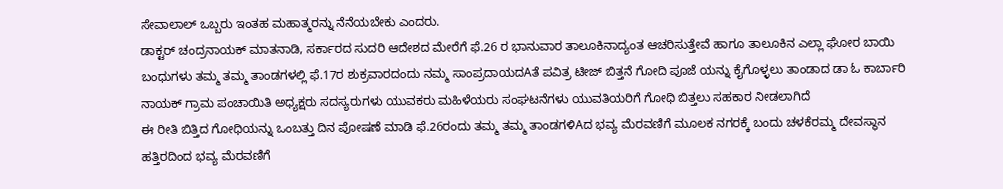ಸೇವಾಲಾಲ್ ಒಬ್ಬರು ಇಂತಹ ಮಹಾತ್ಮರನ್ನು ನೆನೆಯಬೇಕು ಎಂದರು.
ಡಾಕ್ಟರ್ ಚಂದ್ರನಾಯಕ್ ಮಾತನಾಡಿ, ಸರ್ಕಾರದ ಸುದರಿ ಆದೇಶದ ಮೇರೆಗೆ ಫೆ.26 ರ ಭಾನುವಾರ ತಾಲೂಕಿನಾದ್ಯಂತ ಆಚರಿಸುತ್ತೇವೆ ಹಾಗೂ ತಾಲೂಕಿನ ಎಲ್ಲಾ ಘೋರ ಬಾಯಿ ಬಂಧುಗಳು ತಮ್ಮ ತಮ್ಮ ತಾಂಡಗಳಲ್ಲಿ ಫೆ.17ರ ಶುಕ್ರವಾರದಂದು ನಮ್ಮ ಸಾಂಪ್ರದಾಯದAತೆ ಪವಿತ್ರ ಟೀಜ್ ಬಿತ್ತನೆ ಗೋದಿ ಪೂಜೆ ಯನ್ನು ಕೈಗೊಳ್ಳಲು ತಾಂಡಾದ ಡಾ ಓ ಕಾರ್ಬಾರಿ ನಾಯಕ್ ಗ್ರಾಮ ಪಂಚಾಯಿತಿ ಅಧ್ಯಕ್ಷರು ಸದಸ್ಯರುಗಳು ಯುವಕರು ಮಹಿಳೆಯರು ಸಂಘಟನೆಗಳು ಯುವತಿಯರಿಗೆ ಗೋಧಿ ಬಿತ್ತಲು ಸಹಕಾರ ನೀಡಲಾಗಿದೆ
ಈ ರೀತಿ ಬಿತ್ತಿದ ಗೋಧಿಯನ್ನು ಒಂಬತ್ತು ದಿನ ಪೋಷಣೆ ಮಾಡಿ ಫೆ.26ರಂದು ತಮ್ಮ ತಮ್ಮ ತಾಂಡಗಳಿAದ ಭವ್ಯ ಮೆರವಣಿಗೆ ಮೂಲಕ ನಗರಕ್ಕೆ ಬಂದು ಚಳಕೆರಮ್ಮ ದೇವಸ್ಥಾನ ಹತ್ತಿರದಿಂದ ಭವ್ಯ ಮೆರವಣಿಗೆ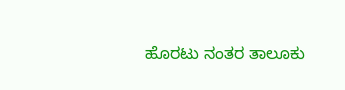ಹೊರಟು ನಂತರ ತಾಲೂಕು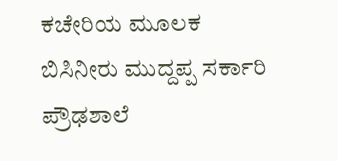ಕಚೇರಿಯ ಮೂಲಕ ಬಿಸಿನೀರು ಮುದ್ದಪ್ಪ ಸರ್ಕಾರಿ ಪ್ರೌಢಶಾಲೆ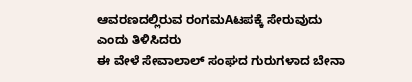ಆವರಣದಲ್ಲಿರುವ ರಂಗಮAಟಪಕ್ಕೆ ಸೇರುವುದು ಎಂದು ತಿಳಿಸಿದರು
ಈ ವೇಳೆ ಸೇವಾಲಾಲ್ ಸಂಘದ ಗುರುಗಳಾದ ಬೇನಾ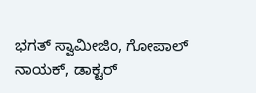ಭಗತ್ ಸ್ವಾಮೀಜಿಂ, ಗೋಪಾಲ್ ನಾಯಕ್, ಡಾಕ್ಟರ್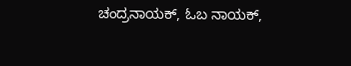ಚಂದ್ರನಾಯಕ್, ಓಬ ನಾಯಕ್,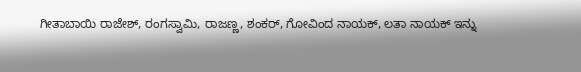ಗೀತಾಬಾಯಿ ರಾಜೇಶ್, ರಂಗಸ್ವಾಮಿ, ರಾಜಣ್ಣ, ಶಂಕರ್, ಗೋವಿಂದ ನಾಯಕ್, ಲತಾ ನಾಯಕ್ ಇನ್ನು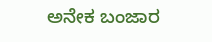ಅನೇಕ ಬಂಜಾರ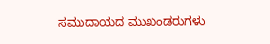ಸಮುದಾಯದ ಮುಖಂಡರುಗಳು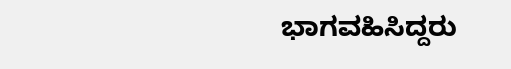ಭಾಗವಹಿಸಿದ್ದರು